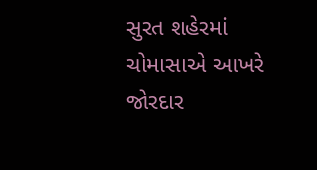સુરત શહેરમાં ચોમાસાએ આખરે જોરદાર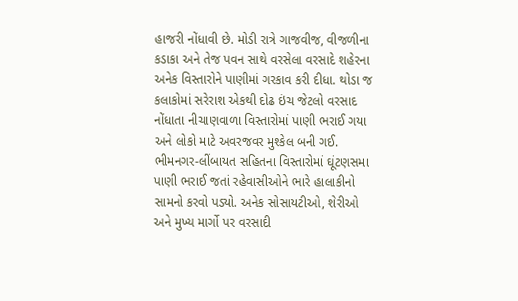હાજરી નોંધાવી છે. મોડી રાત્રે ગાજવીજ, વીજળીના કડાકા અને તેજ પવન સાથે વરસેલા વરસાદે શહેરના અનેક વિસ્તારોને પાણીમાં ગરકાવ કરી દીધા. થોડા જ કલાકોમાં સરેરાશ એકથી દોઢ ઇંચ જેટલો વરસાદ નોંધાતા નીચાણવાળા વિસ્તારોમાં પાણી ભરાઈ ગયા અને લોકો માટે અવરજવર મુશ્કેલ બની ગઈ.
ભીમનગર-લીંબાયત સહિતના વિસ્તારોમાં ઘૂંટણસમા પાણી ભરાઈ જતાં રહેવાસીઓને ભારે હાલાકીનો સામનો કરવો પડ્યો. અનેક સોસાયટીઓ, શેરીઓ અને મુખ્ય માર્ગો પર વરસાદી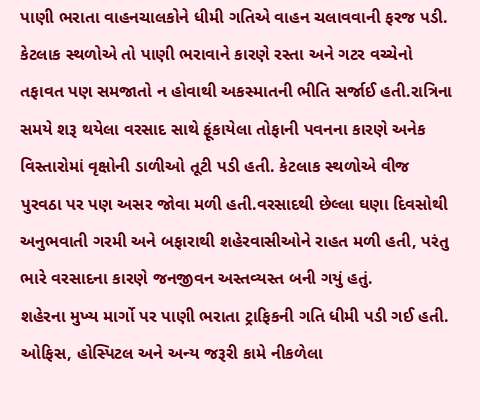પાણી ભરાતા વાહનચાલકોને ધીમી ગતિએ વાહન ચલાવવાની ફરજ પડી. કેટલાક સ્થળોએ તો પાણી ભરાવાને કારણે રસ્તા અને ગટર વચ્ચેનો તફાવત પણ સમજાતો ન હોવાથી અકસ્માતની ભીતિ સર્જાઈ હતી.રાત્રિના સમયે શરૂ થયેલા વરસાદ સાથે ફૂંકાયેલા તોફાની પવનના કારણે અનેક વિસ્તારોમાં વૃક્ષોની ડાળીઓ તૂટી પડી હતી. કેટલાક સ્થળોએ વીજ પુરવઠા પર પણ અસર જોવા મળી હતી.વરસાદથી છેલ્લા ઘણા દિવસોથી અનુભવાતી ગરમી અને બફારાથી શહેરવાસીઓને રાહત મળી હતી, પરંતુ ભારે વરસાદના કારણે જનજીવન અસ્તવ્યસ્ત બની ગયું હતું.
શહેરના મુખ્ય માર્ગો પર પાણી ભરાતા ટ્રાફિકની ગતિ ધીમી પડી ગઈ હતી. ઓફિસ, હોસ્પિટલ અને અન્ય જરૂરી કામે નીકળેલા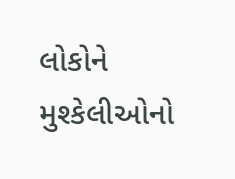લોકોને મુશ્કેલીઓનો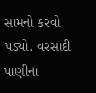સામનો કરવો પડ્યો. વરસાદી પાણીના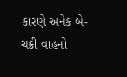કારણે અનેક બે-ચક્રી વાહનો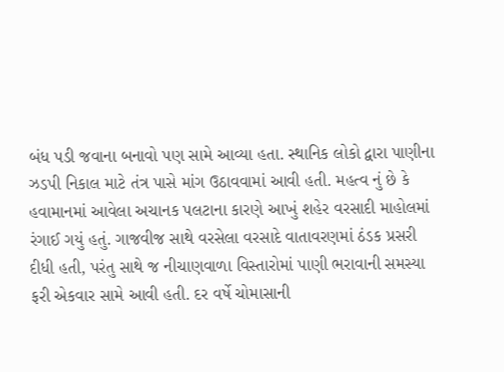બંધ પડી જવાના બનાવો પણ સામે આવ્યા હતા. સ્થાનિક લોકો દ્વારા પાણીના ઝડપી નિકાલ માટે તંત્ર પાસે માંગ ઉઠાવવામાં આવી હતી. મહત્વ નું છે કે હવામાનમાં આવેલા અચાનક પલટાના કારણે આખું શહેર વરસાદી માહોલમાં રંગાઈ ગયું હતું. ગાજવીજ સાથે વરસેલા વરસાદે વાતાવરણમાં ઠંડક પ્રસરી દીધી હતી, પરંતુ સાથે જ નીચાણવાળા વિસ્તારોમાં પાણી ભરાવાની સમસ્યા ફરી એકવાર સામે આવી હતી. દર વર્ષે ચોમાસાની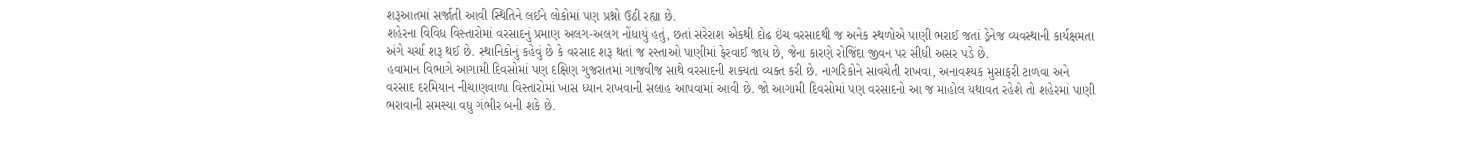શરૂઆતમાં સર્જાતી આવી સ્થિતિને લઈને લોકોમાં પણ પ્રશ્નો ઉઠી રહ્યા છે.
શહેરના વિવિધ વિસ્તારોમાં વરસાદનું પ્રમાણ અલગ-અલગ નોંધાયું હતું, છતાં સરેરાશ એકથી દોઢ ઇંચ વરસાદથી જ અનેક સ્થળોએ પાણી ભરાઈ જતાં ડ્રેનેજ વ્યવસ્થાની કાર્યક્ષમતા અંગે ચર્ચા શરૂ થઈ છે. સ્થાનિકોનું કહેવું છે કે વરસાદ શરૂ થતાં જ રસ્તાઓ પાણીમાં ફેરવાઈ જાય છે, જેના કારણે રોજિંદા જીવન પર સીધી અસર પડે છે.
હવામાન વિભાગે આગામી દિવસોમાં પણ દક્ષિણ ગુજરાતમાં ગાજવીજ સાથે વરસાદની શક્યતા વ્યક્ત કરી છે. નાગરિકોને સાવચેતી રાખવા, અનાવશ્યક મુસાફરી ટાળવા અને વરસાદ દરમિયાન નીચાણવાળા વિસ્તારોમાં ખાસ ધ્યાન રાખવાની સલાહ આપવામાં આવી છે. જો આગામી દિવસોમાં પણ વરસાદનો આ જ માહોલ યથાવત રહેશે તો શહેરમાં પાણી ભરાવાની સમસ્યા વધુ ગંભીર બની શકે છે.